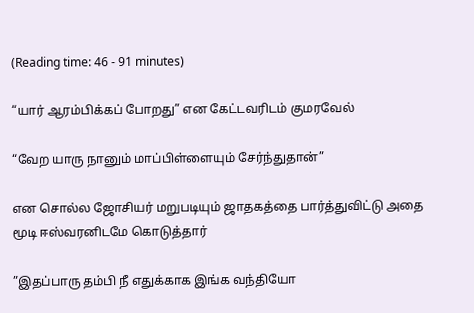(Reading time: 46 - 91 minutes)

“யார் ஆரம்பிக்கப் போறது” என கேட்டவரிடம் குமரவேல்

“வேற யாரு நானும் மாப்பிள்ளையும் சேர்ந்துதான்”

என சொல்ல ஜோசியர் மறுபடியும் ஜாதகத்தை பார்த்துவிட்டு அதை மூடி ஈஸ்வரனிடமே கொடுத்தார்

”இதப்பாரு தம்பி நீ எதுக்காக இங்க வந்தியோ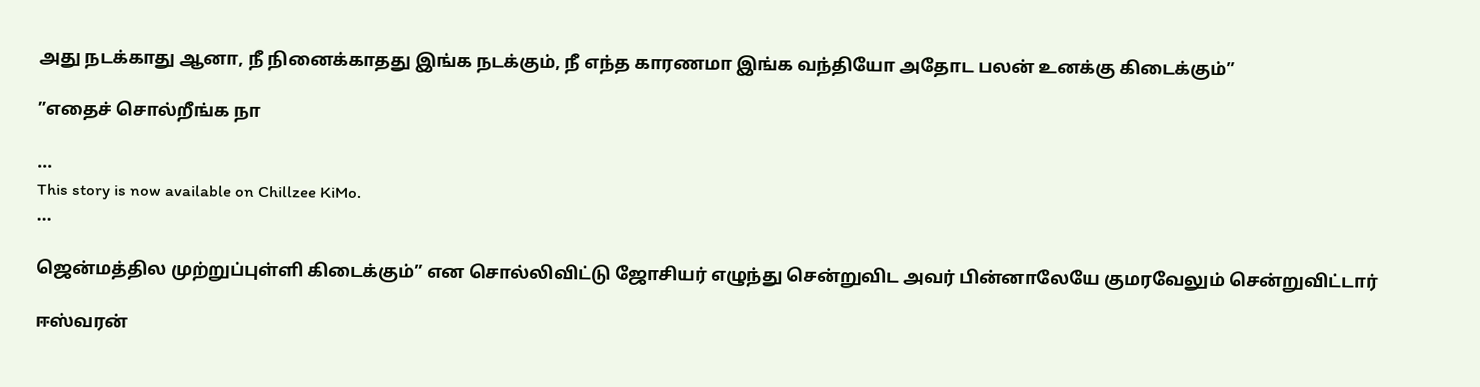அது நடக்காது ஆனா, நீ நினைக்காதது இங்க நடக்கும், நீ எந்த காரணமா இங்க வந்தியோ அதோட பலன் உனக்கு கிடைக்கும்”

”எதைச் சொல்றீங்க நா

...
This story is now available on Chillzee KiMo.
...

ஜென்மத்தில முற்றுப்புள்ளி கிடைக்கும்” என சொல்லிவிட்டு ஜோசியர் எழுந்து சென்றுவிட அவர் பின்னாலேயே குமரவேலும் சென்றுவிட்டார்

ஈஸ்வரன்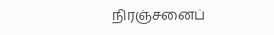நிரஞ்சனைப்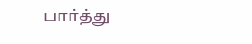பார்த்து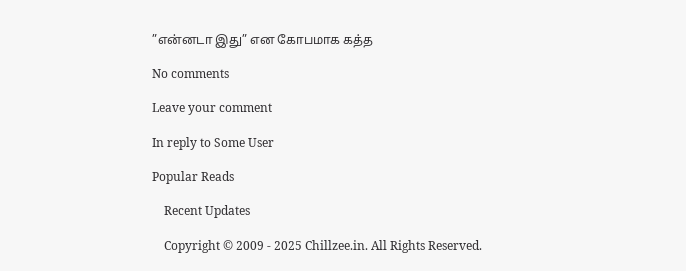”என்னடா இது” என கோபமாக கத்த

No comments

Leave your comment

In reply to Some User

Popular Reads

    Recent Updates

    Copyright © 2009 - 2025 Chillzee.in. All Rights Reserved.